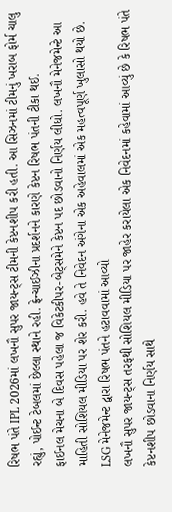રિષભ પંતે IPL 2026માં લખનૌ સુપર જાયન્ટ્સ ટીમની કેપ્ટનશીપ કરી હતી. આ સિઝનમાં ટીમનું ખરાબ ફોર્મ ચાલુ રહ્યું, પોઈન્ટ ટેબલમાં છેલ્લા સ્થાને રહી. ફ્રેન્ચાઈઝીના પ્રદર્શનને કારણે કેપ્ટન રિષભ પંતની ટીકા થઈ.
ફાઈનલ મેચના બે દિવસ પહેલા જ વિકેટકીપર-બેટ્સમેને કેપ્ટન પદ છોડવાનો નિર્ણય લીધો. લખનૌ મેનેજમેન્ટે આ માહિતી સોશિયલ મીડિયા પર શેર કરી. હવે તે નિવેદન અંગેના એક અહેવાલમાં એક મહત્વપૂર્ણ ખુલાસો થયો છે.
LSG મેનેજમેન્ટ દ્વારા રિષભ પંતને હટાવવામાં આવ્યો
લખનૌ સુપર જાયન્ટ્સ તરફથી સોશિયલ મીડિયા પર જાહેર કરાયેલા એક નિવેદનમાં કહેવામાં આવ્યું છે કે રિષભ પંતે કેપ્ટનશીપ છોડવાના નિર્ણય સાથે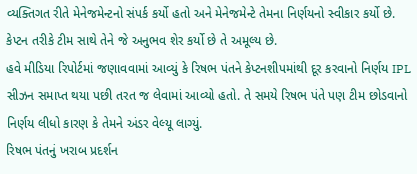વ્યક્તિગત રીતે મેનેજમેન્ટનો સંપર્ક કર્યો હતો અને મેનેજમેન્ટે તેમના નિર્ણયનો સ્વીકાર કર્યો છે. કેપ્ટન તરીકે ટીમ સાથે તેને જે અનુભવ શેર કર્યો છે તે અમૂલ્ય છે.
હવે મીડિયા રિપોર્ટમાં જણાવવામાં આવ્યું કે રિષભ પંતને કેપ્ટનશીપમાંથી દૂર કરવાનો નિર્ણય IPL સીઝન સમાપ્ત થયા પછી તરત જ લેવામાં આવ્યો હતો. તે સમયે રિષભ પંતે પણ ટીમ છોડવાનો નિર્ણય લીધો કારણ કે તેમને અંડર વેલ્યૂ લાગ્યું.
રિષભ પંતનું ખરાબ પ્રદર્શન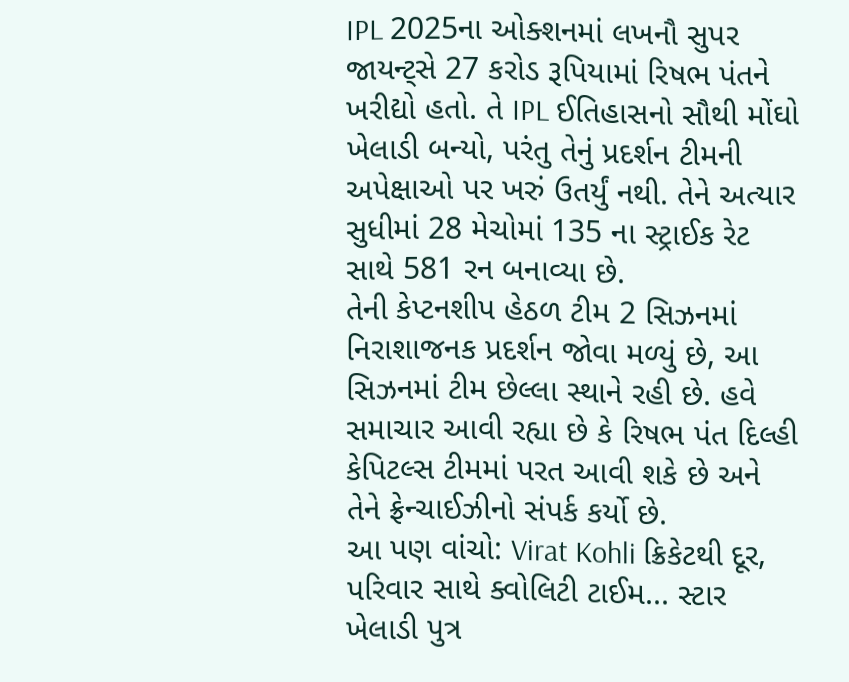IPL 2025ના ઓક્શનમાં લખનૌ સુપર જાયન્ટ્સે 27 કરોડ રૂપિયામાં રિષભ પંતને ખરીદ્યો હતો. તે IPL ઈતિહાસનો સૌથી મોંઘો ખેલાડી બન્યો, પરંતુ તેનું પ્રદર્શન ટીમની અપેક્ષાઓ પર ખરું ઉતર્યું નથી. તેને અત્યાર સુધીમાં 28 મેચોમાં 135 ના સ્ટ્રાઈક રેટ સાથે 581 રન બનાવ્યા છે.
તેની કેપ્ટનશીપ હેઠળ ટીમ 2 સિઝનમાં નિરાશાજનક પ્રદર્શન જોવા મળ્યું છે, આ સિઝનમાં ટીમ છેલ્લા સ્થાને રહી છે. હવે સમાચાર આવી રહ્યા છે કે રિષભ પંત દિલ્હી કેપિટલ્સ ટીમમાં પરત આવી શકે છે અને તેને ફ્રેન્ચાઈઝીનો સંપર્ક કર્યો છે.
આ પણ વાંચો: Virat Kohli ક્રિકેટથી દૂર, પરિવાર સાથે ક્વોલિટી ટાઈમ... સ્ટાર ખેલાડી પુત્ર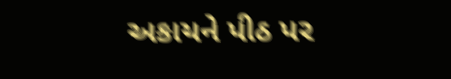અકાયને પીઠ પર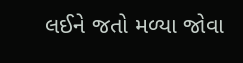લઈને જતો મળ્યા જોવા